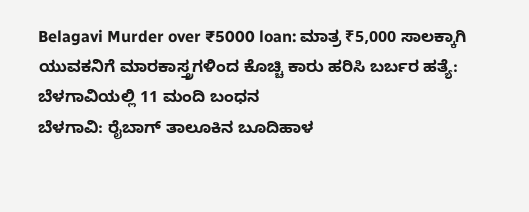Belagavi Murder over ₹5000 loan: ಮಾತ್ರ ₹5,000 ಸಾಲಕ್ಕಾಗಿ ಯುವಕನಿಗೆ ಮಾರಕಾಸ್ತ್ರಗಳಿಂದ ಕೊಚ್ಚಿ ಕಾರು ಹರಿಸಿ ಬರ್ಬರ ಹತ್ಯೆ: ಬೆಳಗಾವಿಯಲ್ಲಿ 11 ಮಂದಿ ಬಂಧನ
ಬೆಳಗಾವಿ: ರೈಬಾಗ್ ತಾಲೂಕಿನ ಬೂದಿಹಾಳ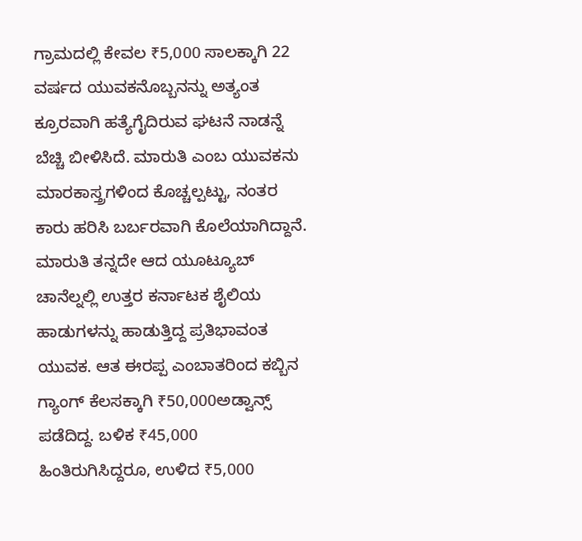ಗ್ರಾಮದಲ್ಲಿ ಕೇವಲ ₹5,000 ಸಾಲಕ್ಕಾಗಿ 22 ವರ್ಷದ ಯುವಕನೊಬ್ಬನನ್ನು ಅತ್ಯಂತ ಕ್ರೂರವಾಗಿ ಹತ್ಯೆಗೈದಿರುವ ಘಟನೆ ನಾಡನ್ನೆ ಬೆಚ್ಚಿ ಬೀಳಿಸಿದೆ. ಮಾರುತಿ ಎಂಬ ಯುವಕನು ಮಾರಕಾಸ್ತ್ರಗಳಿಂದ ಕೊಚ್ಚಲ್ಪಟ್ಟು, ನಂತರ ಕಾರು ಹರಿಸಿ ಬರ್ಬರವಾಗಿ ಕೊಲೆಯಾಗಿದ್ದಾನೆ.
ಮಾರುತಿ ತನ್ನದೇ ಆದ ಯೂಟ್ಯೂಬ್ ಚಾನೆಲ್ನಲ್ಲಿ ಉತ್ತರ ಕರ್ನಾಟಕ ಶೈಲಿಯ ಹಾಡುಗಳನ್ನು ಹಾಡುತ್ತಿದ್ದ ಪ್ರತಿಭಾವಂತ ಯುವಕ. ಆತ ಈರಪ್ಪ ಎಂಬಾತರಿಂದ ಕಬ್ಬಿನ ಗ್ಯಾಂಗ್ ಕೆಲಸಕ್ಕಾಗಿ ₹50,000ಅಡ್ವಾನ್ಸ್ ಪಡೆದಿದ್ದ. ಬಳಿಕ ₹45,000 ಹಿಂತಿರುಗಿಸಿದ್ದರೂ, ಉಳಿದ ₹5,000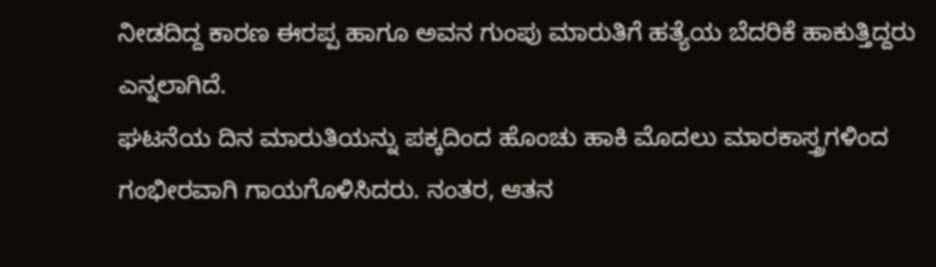ನೀಡದಿದ್ದ ಕಾರಣ ಈರಪ್ಪ ಹಾಗೂ ಅವನ ಗುಂಪು ಮಾರುತಿಗೆ ಹತ್ಯೆಯ ಬೆದರಿಕೆ ಹಾಕುತ್ತಿದ್ದರು ಎನ್ನಲಾಗಿದೆ.
ಘಟನೆಯ ದಿನ ಮಾರುತಿಯನ್ನು ಪಕ್ಕದಿಂದ ಹೊಂಚು ಹಾಕಿ ಮೊದಲು ಮಾರಕಾಸ್ತ್ರಗಳಿಂದ ಗಂಭೀರವಾಗಿ ಗಾಯಗೊಳಿಸಿದರು. ನಂತರ, ಆತನ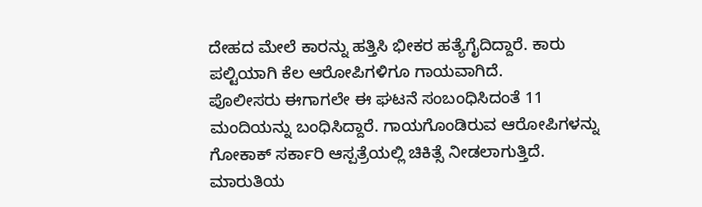ದೇಹದ ಮೇಲೆ ಕಾರನ್ನು ಹತ್ತಿಸಿ ಭೀಕರ ಹತ್ಯೆಗೈದಿದ್ದಾರೆ. ಕಾರು ಪಲ್ಟಿಯಾಗಿ ಕೆಲ ಆರೋಪಿಗಳಿಗೂ ಗಾಯವಾಗಿದೆ.
ಪೊಲೀಸರು ಈಗಾಗಲೇ ಈ ಘಟನೆ ಸಂಬಂಧಿಸಿದಂತೆ 11 ಮಂದಿಯನ್ನು ಬಂಧಿಸಿದ್ದಾರೆ. ಗಾಯಗೊಂಡಿರುವ ಆರೋಪಿಗಳನ್ನು ಗೋಕಾಕ್ ಸರ್ಕಾರಿ ಆಸ್ಪತ್ರೆಯಲ್ಲಿ ಚಿಕಿತ್ಸೆ ನೀಡಲಾಗುತ್ತಿದೆ. ಮಾರುತಿಯ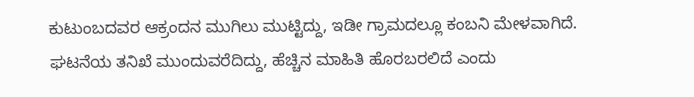ಕುಟುಂಬದವರ ಆಕ್ರಂದನ ಮುಗಿಲು ಮುಟ್ಟಿದ್ದು, ಇಡೀ ಗ್ರಾಮದಲ್ಲೂ ಕಂಬನಿ ಮೇಳವಾಗಿದೆ.
ಘಟನೆಯ ತನಿಖೆ ಮುಂದುವರೆದಿದ್ದು, ಹೆಚ್ಚಿನ ಮಾಹಿತಿ ಹೊರಬರಲಿದೆ ಎಂದು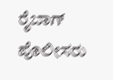ರೈಬಾಗ್ ಪೊಲೀಸರು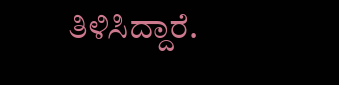ತಿಳಿಸಿದ್ದಾರೆ.